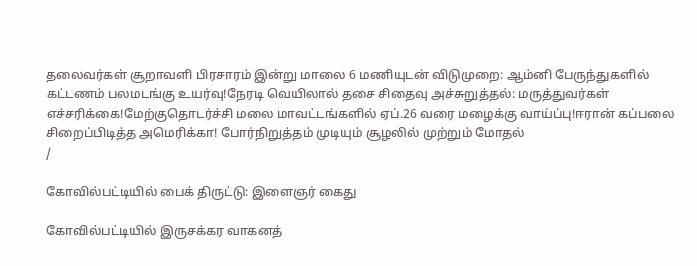தலைவர்கள் சூறாவளி பிரசாரம் இன்று மாலை 6 மணியுடன் விடுமுறை: ஆம்னி பேருந்துகளில் கட்டணம் பலமடங்கு உயர்வு!நேரடி வெயிலால் தசை சிதைவு அச்சுறுத்தல்: மருத்துவர்கள் எச்சரிக்கை!மேற்குதொடர்ச்சி மலை மாவட்டங்களில் ஏப்.26 வரை மழைக்கு வாய்ப்பு!ஈரான் கப்பலை சிறைப்பிடித்த அமெரிக்கா! போர்நிறுத்தம் முடியும் சூழலில் முற்றும் மோதல்
/

கோவில்பட்டியில் பைக் திருட்டு: இளைஞர் கைது

கோவில்பட்டியில் இருசக்கர வாகனத்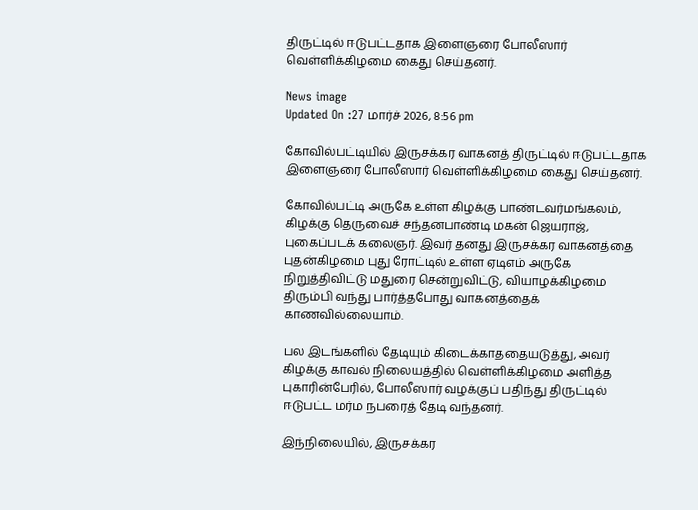திருட்டில் ஈடுபட்டதாக இளைஞரை போலீஸார் வெள்ளிக்கிழமை கைது செய்தனர்.

News image
Updated On :27 மார்ச் 2026, 8:56 pm

கோவில்பட்டியில் இருசக்கர வாகனத் திருட்டில் ஈடுபட்டதாக இளைஞரை போலீஸார் வெள்ளிக்கிழமை கைது செய்தனர்.

கோவில்பட்டி அருகே உள்ள கிழக்கு பாண்டவர்மங்கலம், கிழக்கு தெருவைச் சந்தனபாண்டி மகன் ஜெயராஜ், புகைப்படக் கலைஞர். இவர் தனது இருசக்கர வாகனத்தை புதன்கிழமை புது ரோட்டில் உள்ள ஏடிஎம் அருகே நிறுத்திவிட்டு மதுரை சென்றுவிட்டு, வியாழக்கிழமை திரும்பி வந்து பார்த்தபோது வாகனத்தைக் காணவில்லையாம்.

பல இடங்களில் தேடியும் கிடைக்காததையடுத்து, அவர் கிழக்கு காவல் நிலையத்தில் வெள்ளிக்கிழமை அளித்த புகாரின்பேரில், போலீஸார் வழக்குப் பதிந்து திருட்டில் ஈடுபட்ட மர்ம நபரைத் தேடி வந்தனர்.

இந்நிலையில், இருசக்கர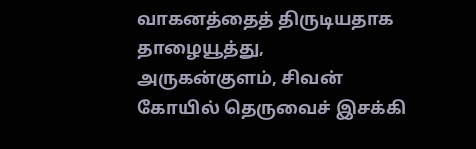வாகனத்தைத் திருடியதாக தாழையூத்து, அருகன்குளம், சிவன் கோயில் தெருவைச் இசக்கி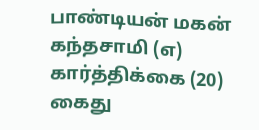பாண்டியன் மகன் கந்தசாமி (எ) கார்த்திக்கை (20) கைது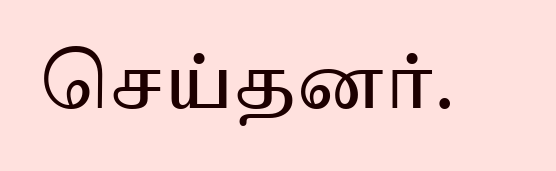செய்தனர்.